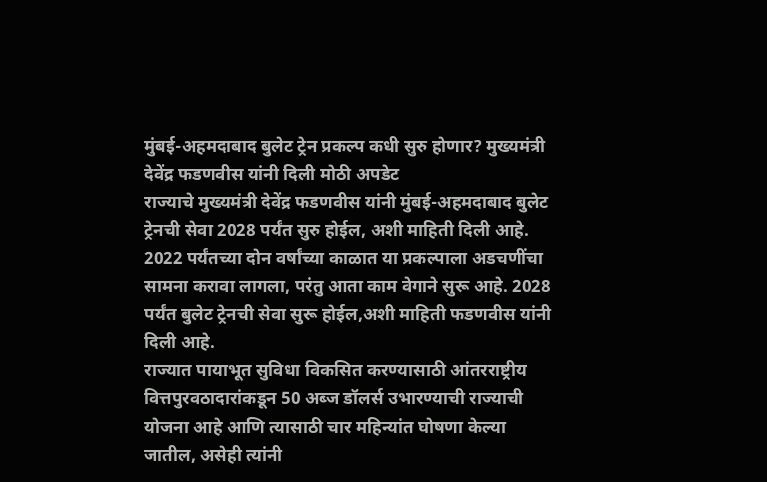मुंबई-अहमदाबाद बुलेट ट्रेन प्रकल्प कधी सुरु होणार? मुख्यमंत्री देवेंद्र फडणवीस यांनी दिली मोठी अपडेट
राज्याचे मुख्यमंत्री देवेंद्र फडणवीस यांनी मुंबई-अहमदाबाद बुलेट ट्रेनची सेवा 2028 पर्यंत सुरु होईल, अशी माहिती दिली आहे. 2022 पर्यंतच्या दोन वर्षांच्या काळात या प्रकल्पाला अडचणींचा सामना करावा लागला, परंतु आता काम वेगाने सुरू आहे. 2028 पर्यंत बुलेट ट्रेनची सेवा सुरू होईल,अशी माहिती फडणवीस यांनी दिली आहे.
राज्यात पायाभूत सुविधा विकसित करण्यासाठी आंतरराष्ट्रीय वित्तपुरवठादारांकडून 50 अब्ज डॉलर्स उभारण्याची राज्याची योजना आहे आणि त्यासाठी चार महिन्यांत घोषणा केल्या जातील, असेही त्यांनी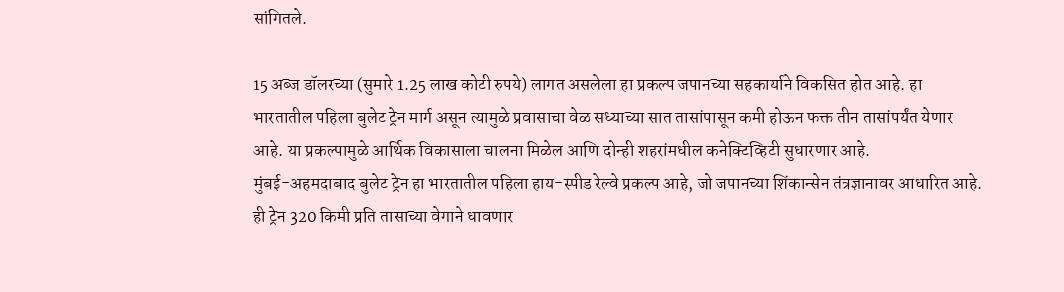सांगितले.

15 अब्ज डॉलरच्या (सुमारे 1.25 लाख कोटी रुपये) लागत असलेला हा प्रकल्प जपानच्या सहकार्याने विकसित होत आहे. हा भारतातील पहिला बुलेट ट्रेन मार्ग असून त्यामुळे प्रवासाचा वेळ सध्याच्या सात तासांपासून कमी होऊन फक्त तीन तासांपर्यंत येणार आहे. या प्रकल्पामुळे आर्थिक विकासाला चालना मिळेल आणि दोन्ही शहरांमधील कनेक्टिव्हिटी सुधारणार आहे.
मुंबई-अहमदाबाद बुलेट ट्रेन हा भारतातील पहिला हाय-स्पीड रेल्वे प्रकल्प आहे, जो जपानच्या शिंकान्सेन तंत्रज्ञानावर आधारित आहे. ही ट्रेन 320 किमी प्रति तासाच्या वेगाने धावणार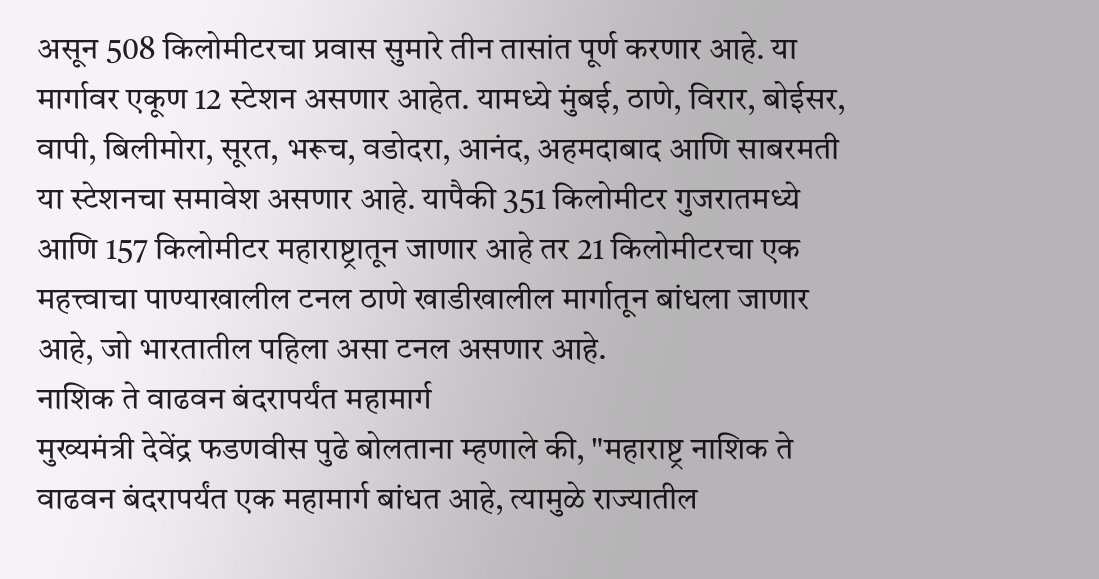असून 508 किलोमीटरचा प्रवास सुमारे तीन तासांत पूर्ण करणार आहे. या मार्गावर एकूण 12 स्टेशन असणार आहेत. यामध्ये मुंबई, ठाणे, विरार, बोईसर, वापी, बिलीमोरा, सूरत, भरूच, वडोदरा, आनंद, अहमदाबाद आणि साबरमती या स्टेशनचा समावेश असणार आहे. यापैकी 351 किलोमीटर गुजरातमध्ये आणि 157 किलोमीटर महाराष्ट्रातून जाणार आहे तर 21 किलोमीटरचा एक महत्त्वाचा पाण्याखालील टनल ठाणे खाडीखालील मार्गातून बांधला जाणार आहे, जो भारतातील पहिला असा टनल असणार आहे.
नाशिक ते वाढवन बंदरापर्यंत महामार्ग
मुख्यमंत्री देवेंद्र फडणवीस पुढे बोलताना म्हणाले की, "महाराष्ट्र नाशिक ते वाढवन बंदरापर्यंत एक महामार्ग बांधत आहे, त्यामुळे राज्यातील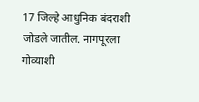17 जिल्हे आधुनिक बंदराशी जोडले जातील. नागपूरला गोव्याशी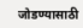जोडण्यासाठी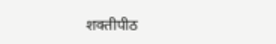शक्तीपीठ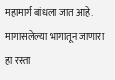महामार्ग बांधला जात आहे. मागासलेल्या भागातून जाणारा हा रस्ता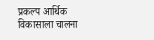प्रकल्प आर्थिक विकासाला चालना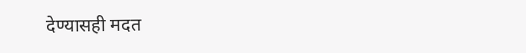देण्यासही मदत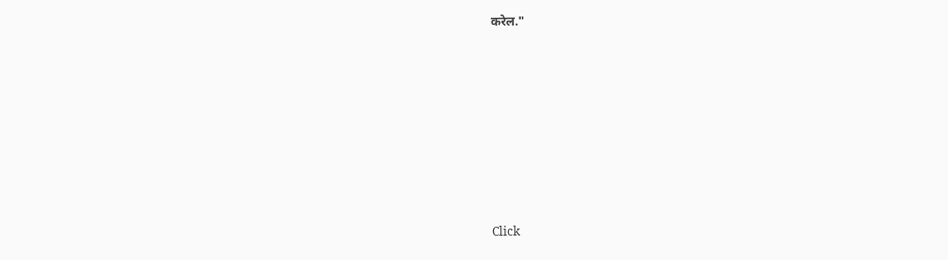करेल."












Click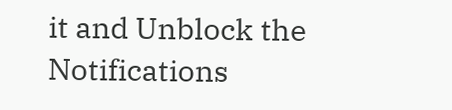it and Unblock the Notifications